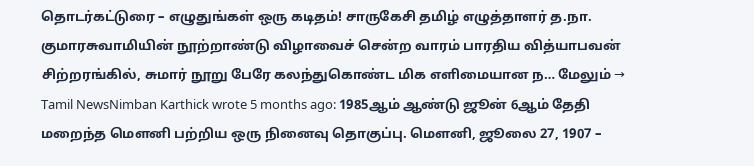தொடர்கட்டுரை – எழுதுங்கள் ஒரு கடிதம்! சாருகேசி தமிழ் எழுத்தாளர் த.நா. குமாரசுவாமியின் நூற்றாண்டு விழாவைச் சென்ற வாரம் பாரதிய வித்யாபவன் சிற்றரங்கில், சுமார் நூறு பேரே கலந்துகொண்ட மிக எளிமையான ந… மேலும் →
Tamil NewsNimban Karthick wrote 5 months ago: 1985ஆம் ஆண்டு ஜூன் 6ஆம் தேதி மறைந்த மௌனி பற்றிய ஒரு நினைவு தொகுப்பு. மௌனி, ஜூலை 27, 1907 –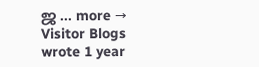ஜ … more →
Visitor Blogs wrote 1 year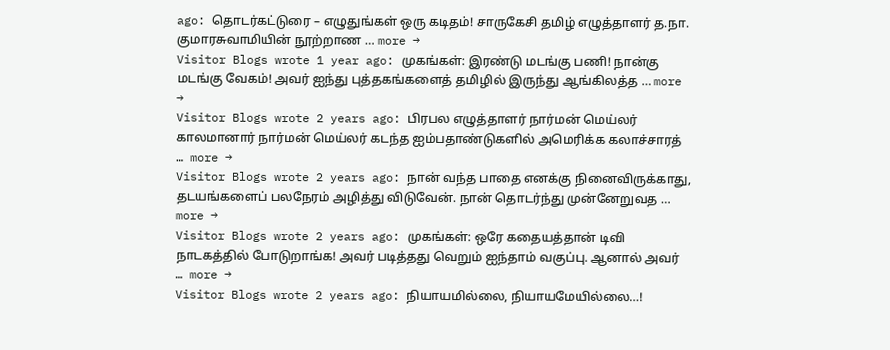ago: தொடர்கட்டுரை – எழுதுங்கள் ஒரு கடிதம்! சாருகேசி தமிழ் எழுத்தாளர் த.நா. குமாரசுவாமியின் நூற்றாண … more →
Visitor Blogs wrote 1 year ago: முகங்கள்: இரண்டு மடங்கு பணி! நான்கு மடங்கு வேகம்! அவர் ஐந்து புத்தகங்களைத் தமிழில் இருந்து ஆங்கிலத்த … more →
Visitor Blogs wrote 2 years ago: பிரபல எழுத்தாளர் நார்மன் மெய்லர் காலமானார் நார்மன் மெய்லர் கடந்த ஐம்பதாண்டுகளில் அமெரிக்க கலாச்சாரத் … more →
Visitor Blogs wrote 2 years ago: நான் வந்த பாதை எனக்கு நினைவிருக்காது, தடயங்களைப் பலநேரம் அழித்து விடுவேன். நான் தொடர்ந்து முன்னேறுவத … more →
Visitor Blogs wrote 2 years ago: முகங்கள்: ஒரே கதையத்தான் டிவி நாடகத்தில் போடுறாங்க! அவர் படித்தது வெறும் ஐந்தாம் வகுப்பு. ஆனால் அவர் … more →
Visitor Blogs wrote 2 years ago: நியாயமில்லை, நியாயமேயில்லை…!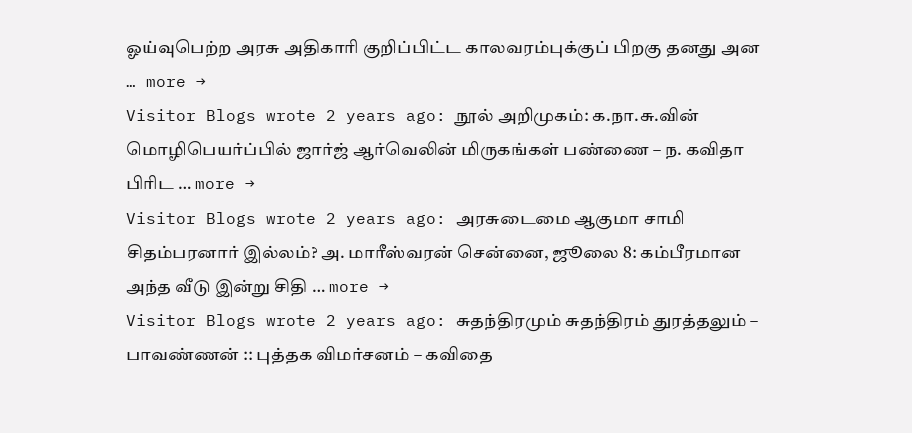ஓய்வுபெற்ற அரசு அதிகாரி குறிப்பிட்ட காலவரம்புக்குப் பிறகு தனது அன … more →
Visitor Blogs wrote 2 years ago: நூல் அறிமுகம்: க.நா.சு.வின் மொழிபெயர்ப்பில் ஜார்ஜ் ஆர்வெலின் மிருகங்கள் பண்ணை – ந. கவிதா பிரிட … more →
Visitor Blogs wrote 2 years ago: அரசுடைமை ஆகுமா சாமி சிதம்பரனார் இல்லம்? அ. மாரீஸ்வரன் சென்னை, ஜூலை 8: கம்பீரமான அந்த வீடு இன்று சிதி … more →
Visitor Blogs wrote 2 years ago: சுதந்திரமும் சுதந்திரம் துரத்தலும் – பாவண்ணன் :: புத்தக விமர்சனம் – கவிதை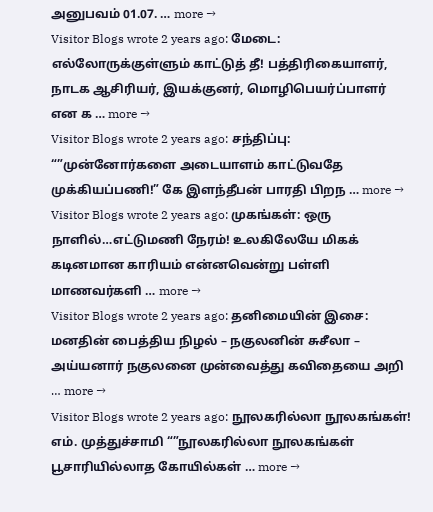அனுபவம் 01.07. … more →
Visitor Blogs wrote 2 years ago: மேடை: எல்லோருக்குள்ளும் காட்டுத் தீ! பத்திரிகையாளர், நாடக ஆசிரியர், இயக்குனர், மொழிபெயர்ப்பாளர் என க … more →
Visitor Blogs wrote 2 years ago: சந்திப்பு: “”முன்னோர்களை அடையாளம் காட்டுவதே முக்கியப்பணி!” கே இளந்தீபன் பாரதி பிறந … more →
Visitor Blogs wrote 2 years ago: முகங்கள்: ஒரு நாளில்…எட்டுமணி நேரம்! உலகிலேயே மிகக் கடினமான காரியம் என்னவென்று பள்ளி மாணவர்களி … more →
Visitor Blogs wrote 2 years ago: தனிமையின் இசை: மனதின் பைத்திய நிழல் – நகுலனின் சுசீலா – அய்யனார் நகுலனை முன்வைத்து கவிதையை அறி … more →
Visitor Blogs wrote 2 years ago: நூலகரில்லா நூலகங்கள்! எம். முத்துச்சாமி “”நூலகரில்லா நூலகங்கள் பூசாரியில்லாத கோயில்கள் … more →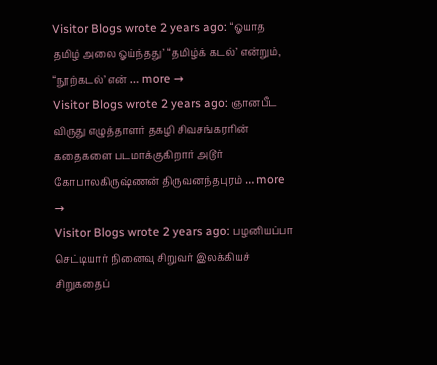Visitor Blogs wrote 2 years ago: “ஓயாத தமிழ் அலை ஓய்ந்தது’ “தமிழ்க் கடல்’ என்றும், “நூற்கடல்’ என் … more →
Visitor Blogs wrote 2 years ago: ஞானபீட விருது எழுத்தாளர் தகழி சிவசங்கரரின் கதைகளை படமாக்குகிறார் அடூர் கோபாலகிருஷ்ணன் திருவனந்தபுரம் … more →
Visitor Blogs wrote 2 years ago: பழனியப்பா செட்டியார் நினைவு சிறுவர் இலக்கியச் சிறுகதைப்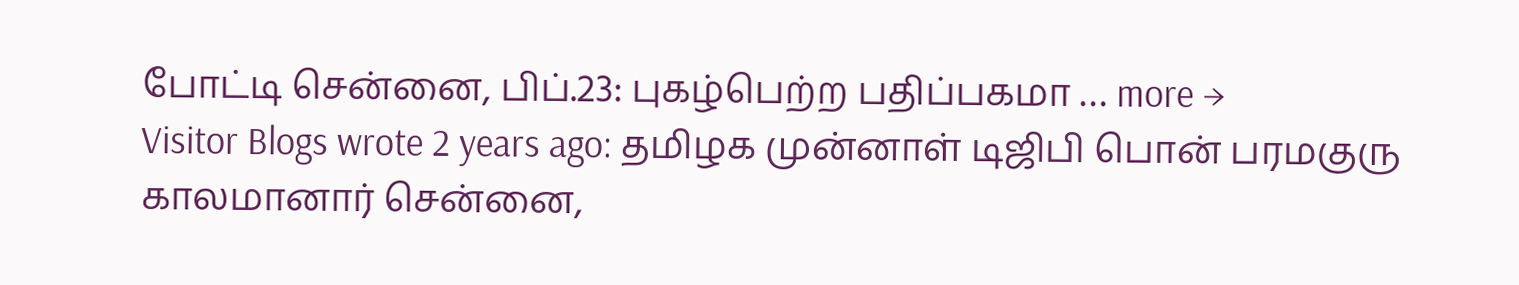போட்டி சென்னை, பிப்.23: புகழ்பெற்ற பதிப்பகமா … more →
Visitor Blogs wrote 2 years ago: தமிழக முன்னாள் டிஜிபி பொன் பரமகுரு காலமானார் சென்னை,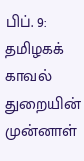பிப். 9: தமிழகக் காவல் துறையின் முன்னாள்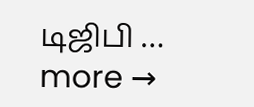டிஜிபி … more →